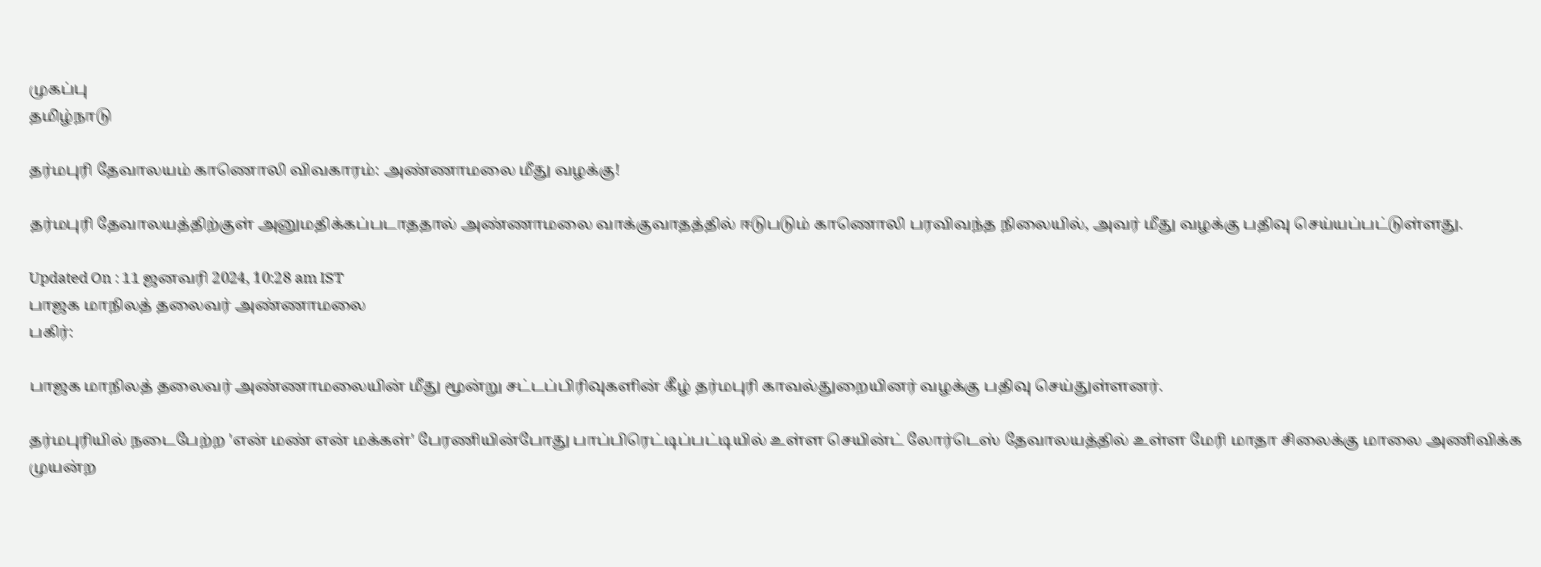முகப்பு
தமிழ்நாடு

தர்மபுரி தேவாலயம் காணொலி விவகாரம்: அண்ணாமலை மீது வழக்கு!

தர்மபுரி தேவாலயத்திற்குள் அனுமதிக்கப்படாததால் அண்ணாமலை வாக்குவாதத்தில் ஈடுபடும் காணொலி பரவிவந்த நிலையில், அவர் மீது வழக்கு பதிவு செய்யப்பட்டுள்ளது.

Updated On : 11 ஜனவரி 2024, 10:28 am IST
பாஜக மாநிலத் தலைவர் அண்ணாமலை
பகிர்:

பாஜக மாநிலத் தலைவர் அண்ணாமலையின் மீது மூன்று சட்டப்பிரிவுகளின் கீழ் தர்மபுரி காவல்துறையினர் வழக்கு பதிவு செய்துள்ளனர்.

தர்மபுரியில் நடைபேற்ற 'என் மண் என் மக்கள்' பேரணியின்போது பாப்பிரெட்டிப்பட்டியில் உள்ள செயின்ட் லோர்டெஸ் தேவாலயத்தில் உள்ள மேரி மாதா சிலைக்கு மாலை அணிவிக்க முயன்ற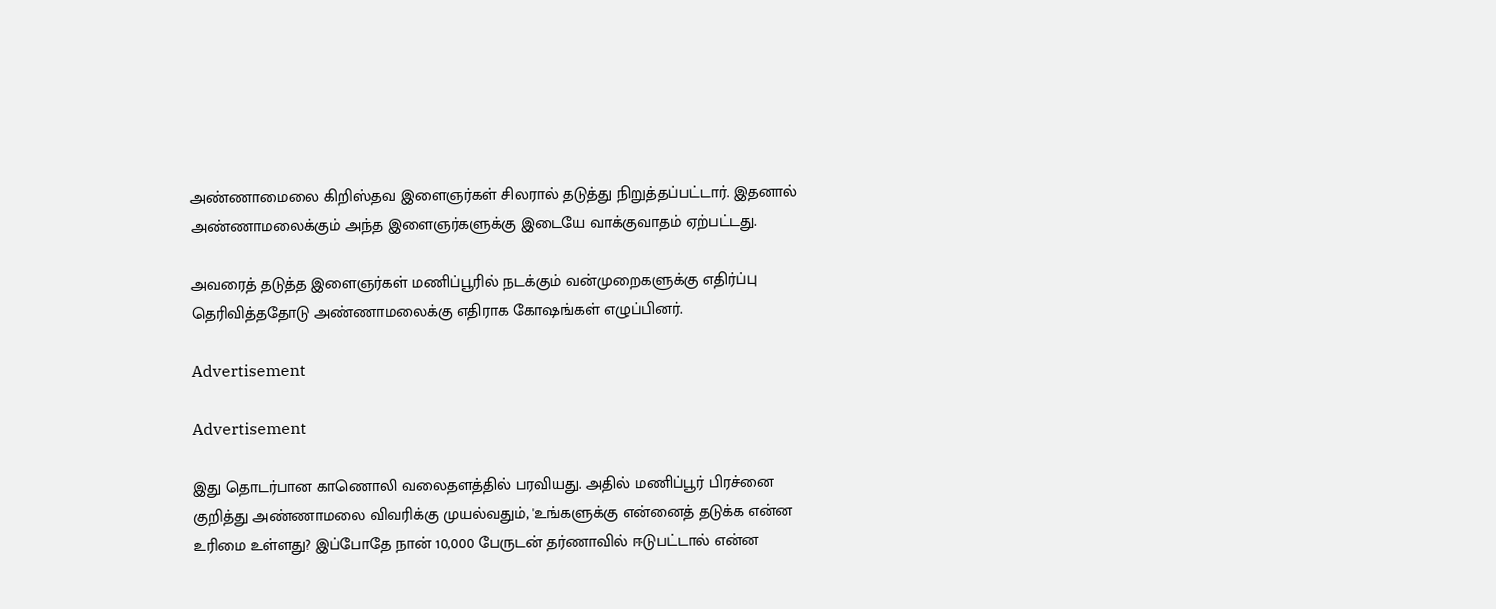அண்ணாமைலை கிறிஸ்தவ இளைஞர்கள் சிலரால் தடுத்து நிறுத்தப்பட்டார். இதனால் அண்ணாமலைக்கும் அந்த இளைஞர்களுக்கு இடையே வாக்குவாதம் ஏற்பட்டது.

அவரைத் தடுத்த இளைஞர்கள் மணிப்பூரில் நடக்கும் வன்முறைகளுக்கு எதிர்ப்பு தெரிவித்ததோடு அண்ணாமலைக்கு எதிராக கோஷங்கள் எழுப்பினர்.

Advertisement

Advertisement

இது தொடர்பான காணொலி வலைதளத்தில் பரவியது. அதில் மணிப்பூர் பிரச்னை குறித்து அண்ணாமலை விவரிக்கு முயல்வதும், 'உங்களுக்கு என்னைத் தடுக்க என்ன உரிமை உள்ளது? இப்போதே நான் 10,000 பேருடன் தர்ணாவில் ஈடுபட்டால் என்ன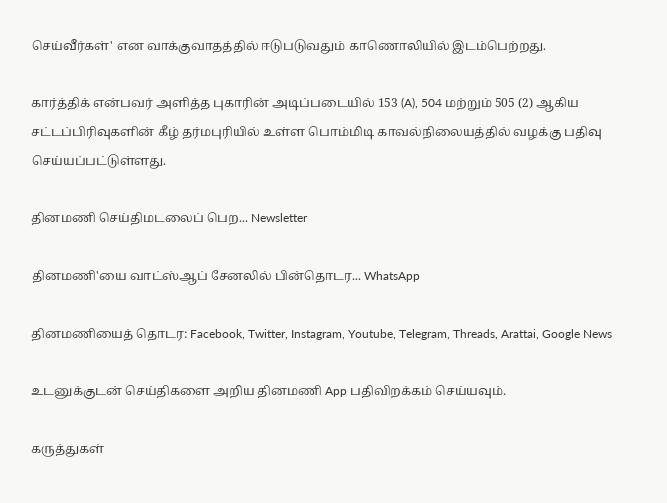செய்வீர்கள்' என வாக்குவாதத்தில் ஈடுபடுவதும் காணொலியில் இடம்பெற்றது.

கார்த்திக் என்பவர் அளித்த புகாரின் அடிப்படையில் 153 (A), 504 மற்றும் 505 (2) ஆகிய சட்டப்பிரிவுகளின் கீழ் தர்மபுரியில் உள்ள பொம்மிடி காவல்நிலையத்தில் வழக்கு பதிவு செய்யப்பட்டுள்ளது.

தினமணி செய்திமடலைப் பெற... Newsletter

தினமணி'யை வாட்ஸ்ஆப் சேனலில் பின்தொடர... WhatsApp

தினமணியைத் தொடர: Facebook, Twitter, Instagram, Youtube, Telegram, Threads, Arattai, Google News

உடனுக்குடன் செய்திகளை அறிய தினமணி App பதிவிறக்கம் செய்யவும்.

கருத்துகள்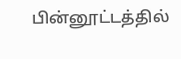பின்னூட்டத்தில்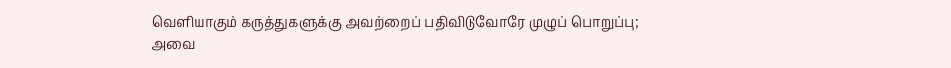வெளியாகும் கருத்துகளுக்கு அவற்றைப் பதிவிடுவோரே முழுப் பொறுப்பு; அவை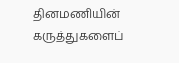தினமணியின் கருத்துகளைப்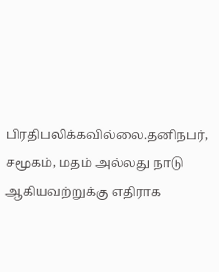பிரதிபலிக்கவில்லை.தனிநபர், சமூகம், மதம் அல்லது நாடு ஆகியவற்றுக்கு எதிராக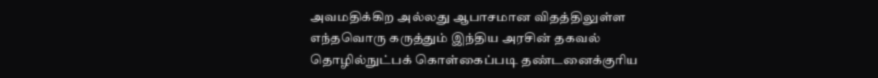அவமதிக்கிற அல்லது ஆபாசமான விதத்திலுள்ள எந்தவொரு கருத்தும் இந்திய அரசின் தகவல் தொழில்நுட்பக் கொள்கைப்படி தண்டனைக்குரிய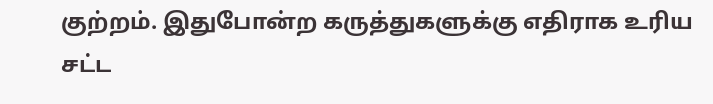குற்றம். இதுபோன்ற கருத்துகளுக்கு எதிராக உரிய சட்ட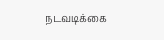நடவடிக்கை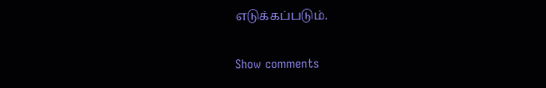எடுக்கப்படும்.

Show comments